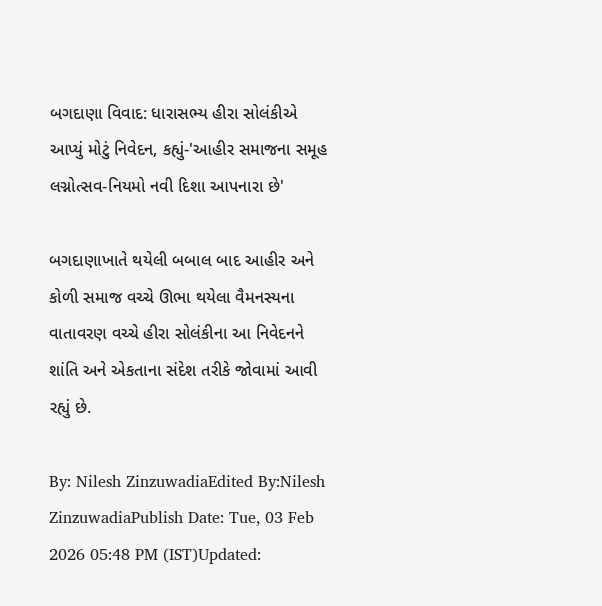બગદાણા વિવાદ: ધારાસભ્ય હીરા સોલંકીએ આપ્યું મોટું નિવેદન, કહ્યું-'આહીર સમાજના સમૂહ લગ્નોત્સવ-નિયમો નવી દિશા આપનારા છે'

બગદાણાખાતે થયેલી બબાલ બાદ આહીર અને કોળી સમાજ વચ્ચે ઊભા થયેલા વૈમનસ્યના વાતાવરણ વચ્ચે હીરા સોલંકીના આ નિવેદનને શાંતિ અને એકતાના સંદેશ તરીકે જોવામાં આવી રહ્યું છે.

By: Nilesh ZinzuwadiaEdited By:Nilesh ZinzuwadiaPublish Date: Tue, 03 Feb 2026 05:48 PM (IST)Updated: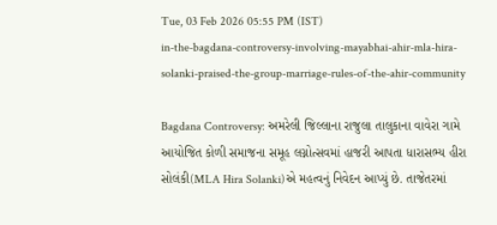Tue, 03 Feb 2026 05:55 PM (IST)
in-the-bagdana-controversy-involving-mayabhai-ahir-mla-hira-solanki-praised-the-group-marriage-rules-of-the-ahir-community

Bagdana Controversy: અમરેલી જિલ્લાના રાજુલા તાલુકાના વાવેરા ગામે આયોજિત કોળી સમાજના સમૂહ લગ્નોત્સવમાં હાજરી આપતા ધારાસભ્ય હીરા સોલંકી(MLA Hira Solanki)એ મહત્વનું નિવેદન આપ્યું છે. તાજેતરમાં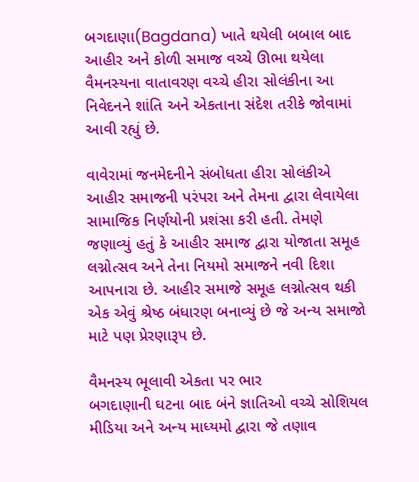બગદાણા(Bagdana) ખાતે થયેલી બબાલ બાદ આહીર અને કોળી સમાજ વચ્ચે ઊભા થયેલા વૈમનસ્યના વાતાવરણ વચ્ચે હીરા સોલંકીના આ નિવેદનને શાંતિ અને એકતાના સંદેશ તરીકે જોવામાં આવી રહ્યું છે.

વાવેરામાં જનમેદનીને સંબોધતા હીરા સોલંકીએ આહીર સમાજની પરંપરા અને તેમના દ્વારા લેવાયેલા સામાજિક નિર્ણયોની પ્રશંસા કરી હતી. તેમણે જણાવ્યું હતું કે આહીર સમાજ દ્વારા યોજાતા સમૂહ લગ્નોત્સવ અને તેના નિયમો સમાજને નવી દિશા આપનારા છે. આહીર સમાજે સમૂહ લગ્નોત્સવ થકી એક એવું શ્રેષ્ઠ બંધારણ બનાવ્યું છે જે અન્ય સમાજો માટે પણ પ્રેરણારૂપ છે.

વૈમનસ્ય ભૂલાવી એકતા પર ભાર
બગદાણાની ઘટના બાદ બંને જ્ઞાતિઓ વચ્ચે સોશિયલ મીડિયા અને અન્ય માધ્યમો દ્વારા જે તણાવ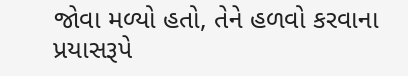જોવા મળ્યો હતો, તેને હળવો કરવાના પ્રયાસરૂપે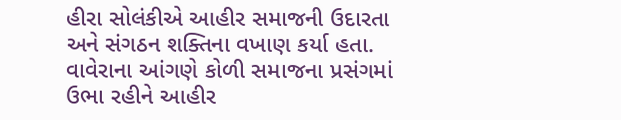હીરા સોલંકીએ આહીર સમાજની ઉદારતા અને સંગઠન શક્તિના વખાણ કર્યા હતા. વાવેરાના આંગણે કોળી સમાજના પ્રસંગમાં ઉભા રહીને આહીર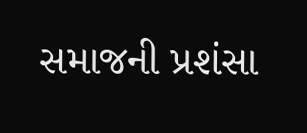સમાજની પ્રશંસા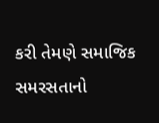કરી તેમણે સમાજિક સમરસતાનો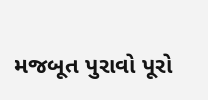મજબૂત પુરાવો પૂરો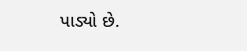પાડ્યો છે.